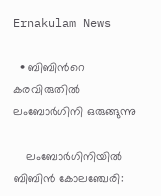Ernakulam News

  • ബിബിന്‍റെ കരവിരുതിൽ ലംബോർഗിനി ഒരുങ്ങുന്നു

    ലംബോർഗിനിയിൽ ബിബിൻ കോലഞ്ചേരി: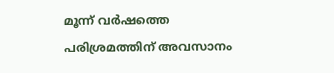മൂന്ന് വർഷത്തെ പരിശ്രമത്തിന് അവസാനം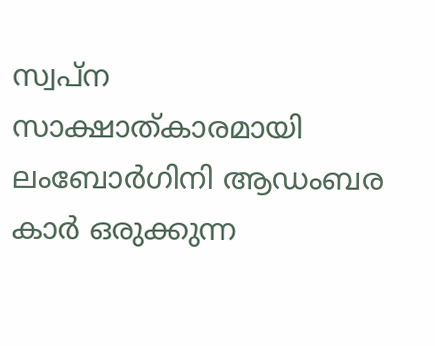സ്വപ്ന സാക്ഷാത്കാരമായി ലംബോർഗിനി ആഡംബര കാർ ഒരുക്കുന്ന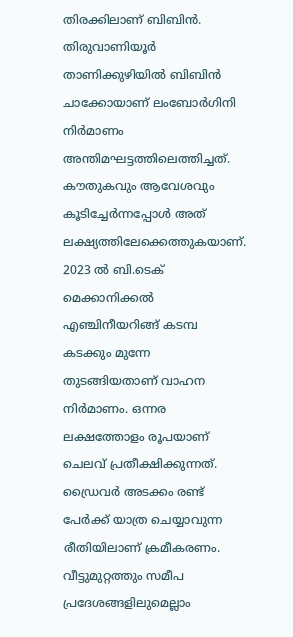തിരക്കിലാണ് ബിബിൻ. തിരുവാണിയൂർ താണിക്കുഴിയിൽ ബിബിൻ ചാക്കോയാണ് ലംബോർഗിനി നിർമാണം അന്തിമഘട്ടത്തിലെത്തിച്ചത്. കൗതുകവും ആവേശവും കൂടിച്ചേർന്നപ്പോൾ അത് ലക്ഷ്യത്തിലേക്കെത്തുകയാണ്. 2023 ൽ ബി.ടെക് മെക്കാനിക്കൽ എഞ്ചിനീയറിങ്ങ് കടമ്പ കടക്കും മുന്നേ തുടങ്ങിയതാണ് വാഹന നിർമാണം. ഒന്നര ലക്ഷത്തോളം രൂപയാണ് ചെലവ് പ്രതീക്ഷിക്കുന്നത്. ഡ്രൈവർ അടക്കം രണ്ട് പേർക്ക് യാത്ര ചെയ്യാവുന്ന രീതിയിലാണ് ക്രമീകരണം. വീട്ടുമുറ്റത്തും സമീപ പ്രദേശങ്ങളിലുമെല്ലാം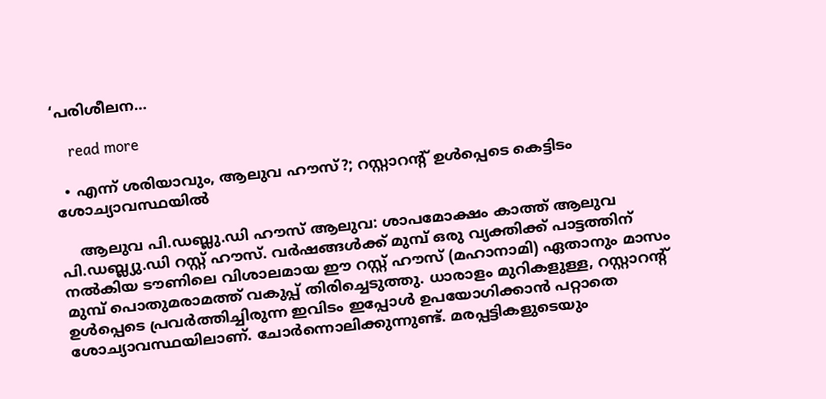‘പരിശീലന…

    read more

  • എന്ന് ശരിയാവും, ആലുവ ഹൗസ്?; റസ്റ്റാറന്‍റ് ഉൾപ്പെടെ കെട്ടിടം ശോച്യാവസ്ഥയിൽ

    ആലുവ പി.ഡബ്ലു.ഡി ഹൗസ് ആലുവ: ശാപമോക്ഷം കാത്ത് ആലുവ പി.ഡബ്ല്യു.ഡി റസ്റ്റ് ഹൗസ്. വർഷങ്ങൾക്ക് മുമ്പ് ഒരു വ്യക്തിക്ക് പാട്ടത്തിന് നൽകിയ ടൗണിലെ വിശാലമായ ഈ റസ്റ്റ് ഹൗസ് (മഹാനാമി) ഏതാനും മാസം മുമ്പ് പൊതുമരാമത്ത് വകുപ്പ് തിരിച്ചെടുത്തു. ധാരാളം മുറികളുള്ള, റസ്റ്റാറന്‍റ് ഉൾപ്പെടെ പ്രവർത്തിച്ചിരുന്ന ഇവിടം ഇപ്പോൾ ഉപയോഗിക്കാൻ പറ്റാതെ ശോച്യാവസ്ഥയിലാണ്. ചോർന്നൊലിക്കുന്നുണ്ട്. മരപ്പട്ടികളുടെയും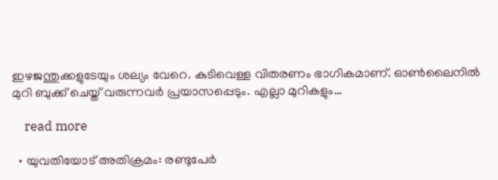ഇഴജന്തുക്കളുടേയും ശല്യം വേറെ. കുടിവെള്ള വിതരണം ഭാഗികമാണ്. ഓൺലൈനിൽ മുറി ബുക്ക് ചെയ്ത് വരുന്നവർ പ്രയാസപ്പെടും. എല്ലാ മുറികളും…

    read more

  • യുവതിയോട് അതിക്രമം: രണ്ടുപേർ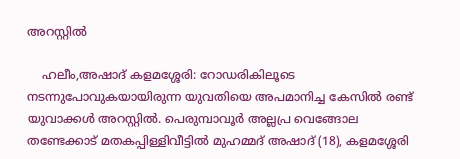അറസ്റ്റിൽ

    ഹലീം,അഷാദ് കളമശ്ശേരി: റോഡരികിലൂടെ നടന്നുപോവുകയായിരുന്ന യുവതിയെ അപമാനിച്ച കേസിൽ രണ്ട് യുവാക്കൾ അറസ്റ്റിൽ. പെരുമ്പാവൂർ അല്ലപ്ര വെങ്ങോല തണ്ടേക്കാട് മതകപ്പിള്ളിവീട്ടിൽ മുഹമ്മദ് അഷാദ് (18), കളമശ്ശേരി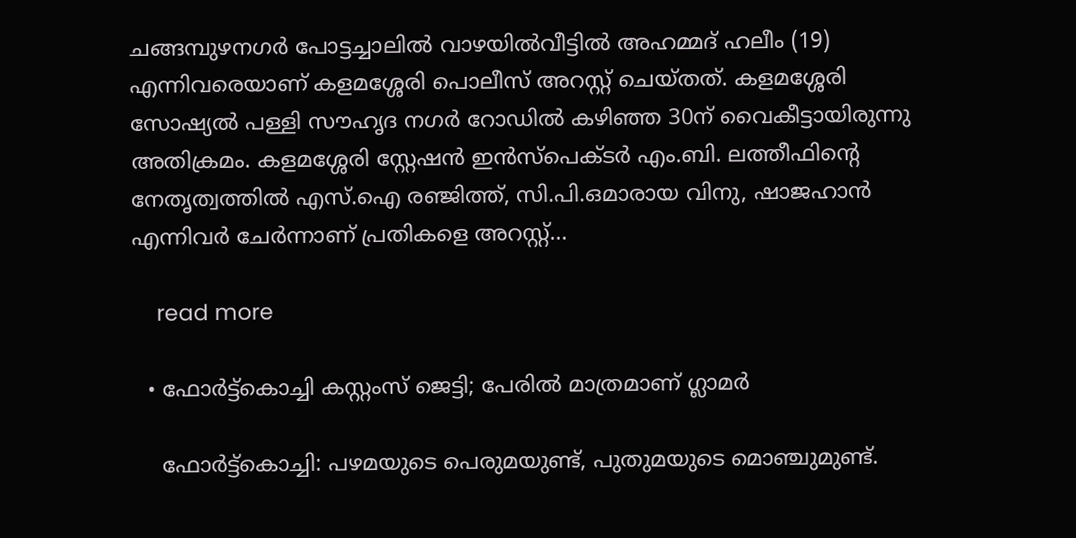ചങ്ങമ്പുഴനഗർ പോട്ടച്ചാലിൽ വാഴയിൽവീട്ടിൽ അഹമ്മദ് ഹലീം (19) എന്നിവരെയാണ് കളമശ്ശേരി പൊലീസ് അറസ്റ്റ് ചെയ്തത്. കളമശ്ശേരി സോഷ്യൽ പള്ളി സൗഹൃദ നഗർ റോഡിൽ കഴിഞ്ഞ 30ന് വൈകീട്ടായിരുന്നു അതിക്രമം. കളമശ്ശേരി സ്റ്റേഷൻ ഇൻസ്പെക്ടർ എം.ബി. ലത്തീഫിന്‍റെ നേതൃത്വത്തിൽ എസ്.ഐ രഞ്ജിത്ത്, സി.പി.ഒമാരായ വിനു, ഷാജഹാൻ എന്നിവർ ചേർന്നാണ് പ്രതികളെ അറസ്റ്റ്…

    read more

  • ഫോർട്ട്കൊച്ചി കസ്റ്റംസ് ജെട്ടി; പേരിൽ മാത്രമാണ് ഗ്ലാമർ

    ഫോർട്ട്കൊച്ചി: പഴമയുടെ പെരുമയുണ്ട്, പുതുമയുടെ മൊഞ്ചുമുണ്ട്.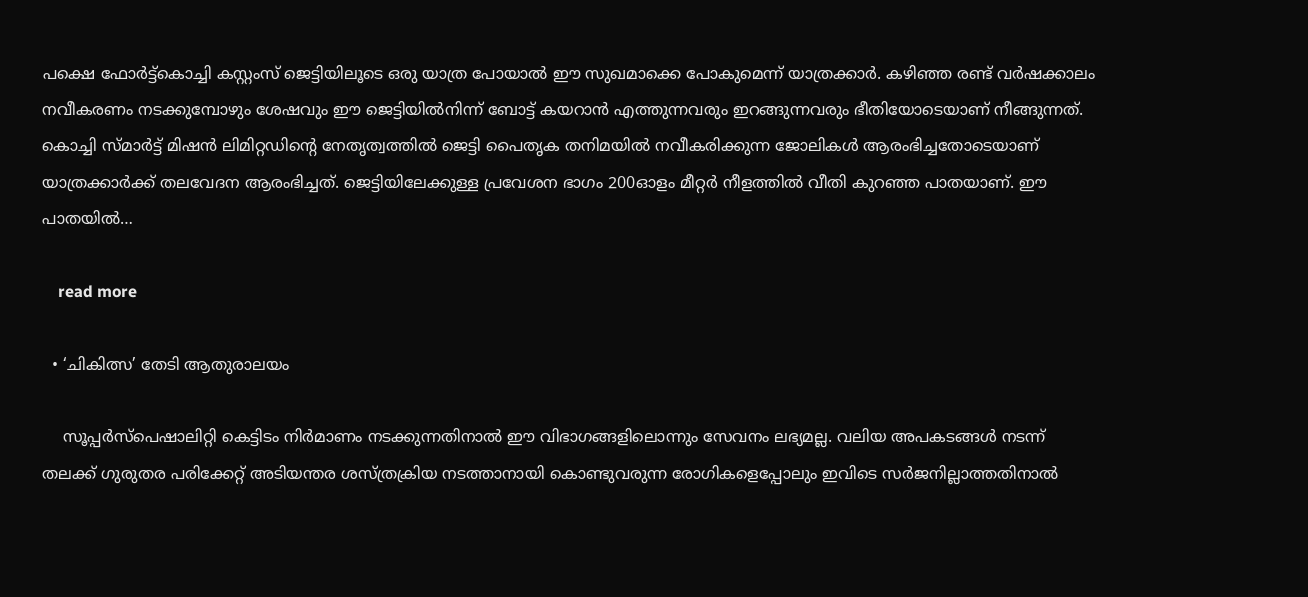പക്ഷെ ഫോർട്ട്കൊച്ചി കസ്റ്റംസ് ജെട്ടിയിലൂടെ ഒരു യാത്ര പോയാൽ ഈ സുഖമാക്കെ പോകുമെന്ന് യാത്രക്കാർ. കഴിഞ്ഞ രണ്ട് വർഷക്കാലം നവീകരണം നടക്കുമ്പോഴും ശേഷവും ഈ ജെട്ടിയിൽനിന്ന് ബോട്ട് കയറാൻ എത്തുന്നവരും ഇറങ്ങുന്നവരും ഭീതിയോടെയാണ് നീങ്ങുന്നത്. കൊച്ചി സ്മാർട്ട് മിഷൻ ലിമിറ്റഡിന്‍റെ നേതൃത്വത്തിൽ ജെട്ടി പൈതൃക തനിമയിൽ നവീകരിക്കുന്ന ജോലികൾ ആരംഭിച്ചതോടെയാണ് യാത്രക്കാർക്ക് തലവേദന ആരംഭിച്ചത്. ജെട്ടിയിലേക്കുള്ള പ്രവേശന ഭാഗം 200ഓളം മീറ്റർ നീളത്തിൽ വീതി കുറഞ്ഞ പാതയാണ്. ഈ പാതയിൽ…

    read more

  • ‘ചികിത്സ’ തേടി ആതുരാലയം

    സൂപ്പർസ്പെഷാലിറ്റി കെട്ടിടം നിർമാണം നടക്കുന്നതിനാൽ ഈ വിഭാഗങ്ങളിലൊന്നും സേവനം ലഭ്യമല്ല. വലിയ അപകടങ്ങൾ നടന്ന് തലക്ക് ഗുരുതര പരിക്കേറ്റ് അടിയന്തര ശസ്ത്രക്രിയ നടത്താനായി കൊണ്ടുവരുന്ന രോഗികളെപ്പോലും ഇവിടെ സർജനില്ലാത്തതിനാൽ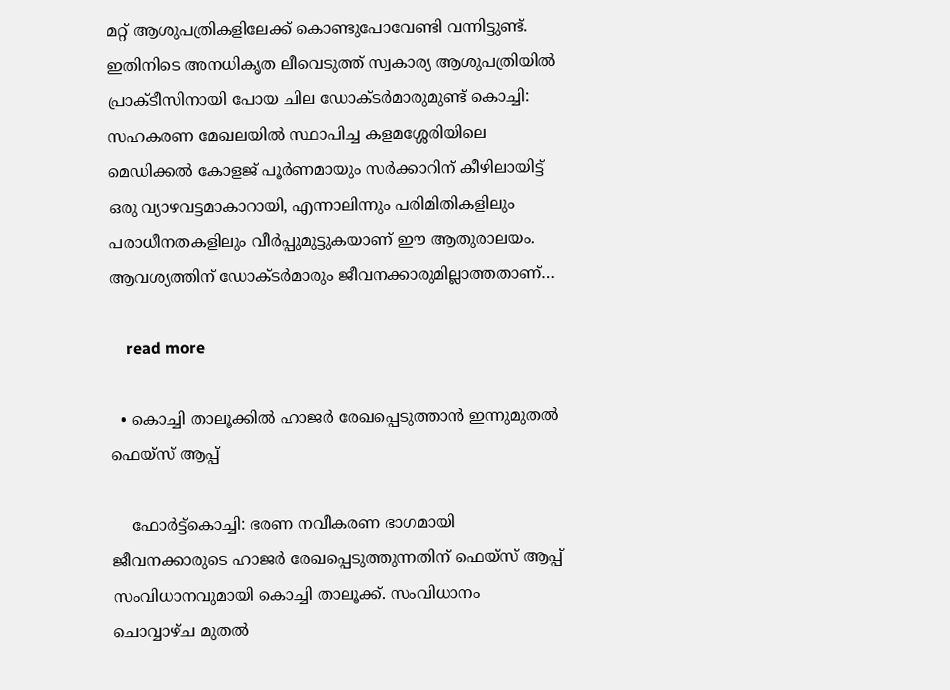മറ്റ് ആശുപത്രികളിലേക്ക് കൊണ്ടുപോവേണ്ടി വന്നിട്ടുണ്ട്. ഇതിനിടെ അനധികൃത ലീവെടുത്ത് സ്വകാര്യ ആശുപത്രിയിൽ പ്രാക്ടീസിനായി പോയ ചില ഡോക്ടർമാരുമുണ്ട് കൊച്ചി: സഹകരണ മേഖലയിൽ സ്ഥാപിച്ച കളമശ്ശേരിയിലെ മെഡിക്കൽ കോളജ് പൂർണമായും സർക്കാറിന് കീഴിലായിട്ട് ഒരു വ്യാഴവട്ടമാകാറായി, എന്നാലിന്നും പരിമിതികളിലും പരാധീനതകളിലും വീർപ്പുമുട്ടുകയാണ് ഈ ആതുരാലയം. ആവശ്യത്തിന് ഡോക്ടർമാരും ജീവനക്കാരുമില്ലാത്തതാണ്…

    read more

  • കൊച്ചി താലൂക്കിൽ ഹാജർ രേഖപ്പെടുത്താൻ ഇന്നുമുതൽ ഫെയ്സ് ആപ്പ്

    ഫോർട്ട്കൊച്ചി: ഭരണ നവീകരണ ഭാഗമായി ജീവനക്കാരുടെ ഹാജർ രേഖപ്പെടുത്തുന്നതിന് ഫെയ്സ് ആപ്പ് സംവിധാനവുമായി കൊച്ചി താലൂക്ക്. സംവിധാനം ചൊവ്വാഴ്ച മുതൽ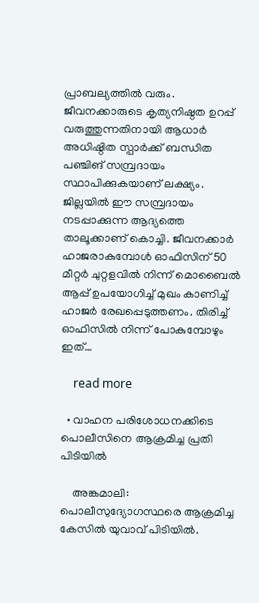പ്രാബല്യത്തിൽ വരും. ജീവനക്കാരുടെ കൃത്യനിഷ്ഠത ഉറപ്പ് വരുത്തുന്നതിനായി ആധാർ അധിഷ്ഠിത സ്പാർക്ക് ബന്ധിത പഞ്ചിങ് സമ്പ്രദായം സ്ഥാപിക്കുകയാണ് ലക്ഷ്യം. ജില്ലയിൽ ഈ സമ്പ്രദായം നടപ്പാക്കുന്ന ആദ്യത്തെ താലൂക്കാണ് കൊച്ചി. ജീവനക്കാർ ഹാജരാകുമ്പോൾ ഓഫിസിന് 50 മീറ്റർ ചുറ്റളവിൽ നിന്ന് മൊബൈൽ ആപ്പ് ഉപയോഗിച്ച് മുഖം കാണിച്ച് ഹാജർ രേഖപ്പെടുത്തണം. തിരിച്ച് ഓഫിസിൽ നിന്ന് പോകുമ്പോഴും ഇത്…

    read more

  • വാഹന പരിശോധനക്കിടെ പൊലീസിനെ ആക്രമിച്ച പ്രതി പിടിയിൽ

    അങ്കമാലി: പൊലീസുദ്യോഗസ്ഥരെ ആക്രമിച്ച കേസിൽ യുവാവ് പിടിയിൽ.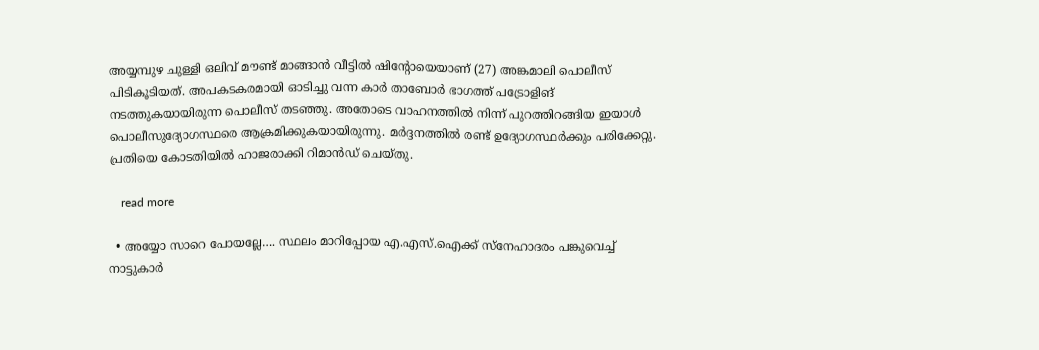അയ്യമ്പുഴ ചുള്ളി ഒലിവ് മൗണ്ട് മാങ്ങാൻ വീട്ടിൽ ഷിന്‍റോയെയാണ് (27) അങ്കമാലി പൊലീസ് പിടികൂടിയത്. അപകടകരമായി ഓടിച്ചു വന്ന കാർ താബോർ ഭാഗത്ത് പട്രോളിങ് നടത്തുകയായിരുന്ന പൊലീസ് തടഞ്ഞു. അതോടെ വാഹനത്തിൽ നിന്ന് പുറത്തിറങ്ങിയ ഇയാൾ പൊലീസുദ്യോഗസ്ഥരെ ആക്രമിക്കുകയായിരുന്നു. മർദ്ദനത്തിൽ രണ്ട് ഉദ്യോഗസ്ഥർക്കും പരിക്കേറ്റു. പ്രതിയെ കോടതിയിൽ ഹാജരാക്കി റിമാൻഡ് ചെയ്തു.

    read more

  • അയ്യോ സാറെ പോയല്ലേ…. സ്ഥലം മാറിപ്പോയ എ.എസ്.ഐക്ക് സ്നേഹാദരം പങ്കുവെച്ച് നാട്ടുകാർ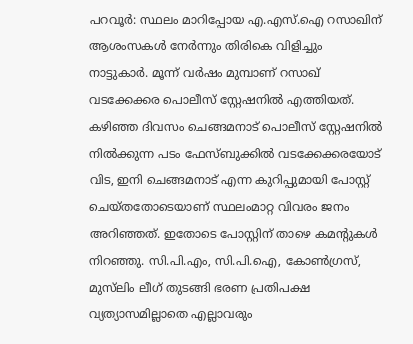പറവൂർ: സ്ഥലം മാറിപ്പോയ എ.എസ്.ഐ റസാഖിന് ആശംസകൾ നേർന്നും തിരികെ വിളിച്ചും നാട്ടുകാർ. മൂന്ന് വർഷം മുമ്പാണ് റസാഖ് വടക്കേക്കര പൊലീസ് സ്റ്റേഷനിൽ എത്തിയത്. കഴിഞ്ഞ ദിവസം ചെങ്ങമനാട് പൊലീസ് സ്റ്റേഷനിൽ നിൽക്കുന്ന പടം ഫേസ്ബുക്കിൽ വടക്കേക്കരയോട് വിട, ഇനി ചെങ്ങമനാട് എന്ന കുറിപ്പുമായി പോസ്റ്റ് ചെയ്തതോടെയാണ് സ്ഥലംമാറ്റ വിവരം ജനം അറിഞ്ഞത്. ഇതോടെ പോസ്റ്റിന് താഴെ കമന്‍റുകൾ നിറഞ്ഞു. സി.പി.എം, സി.പി.ഐ, കോൺഗ്രസ്, മുസ്‌ലിം ലീഗ് തുടങ്ങി ഭരണ പ്രതിപക്ഷ വ്യത്യാസമില്ലാതെ എല്ലാവരും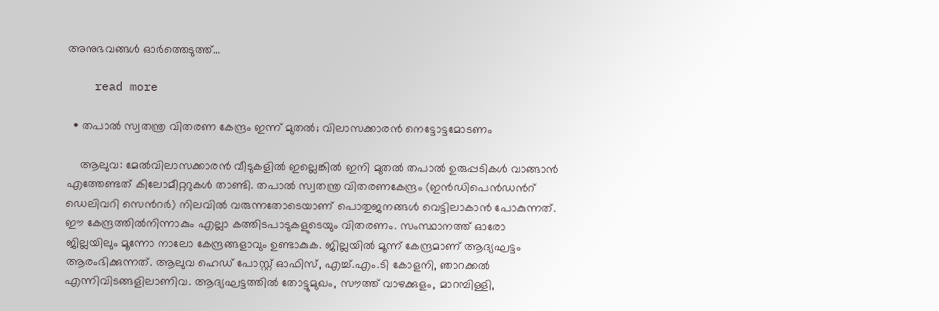അനുഭവങ്ങൾ ഓർത്തെടുത്ത്…

    read more

  • തപാൽ സ്വതന്ത്ര വിതരണ കേന്ദ്രം ഇന്ന് മുതൽ; വിലാസക്കാരൻ നെട്ടോട്ടമോടണം

    ആലുവ: മേൽവിലാസക്കാരൻ വീടുകളിൽ ഇല്ലെങ്കിൽ ഇനി മുതൽ തപാൽ ഉരുപ്പടികൾ വാങ്ങാൻ എത്തേണ്ടത് കിലോമീറ്ററുകൾ താണ്ടി. തപാൽ സ്വതന്ത്ര വിതരണകേന്ദ്രം (ഇൻഡിപെൻഡന്‍റ് ഡെലിവറി സെന്‍റർ) നിലവിൽ വരുന്നതോടെയാണ് പൊതുജനങ്ങൾ വെട്ടിലാകാൻ പോകുന്നത്. ഈ കേന്ദ്രത്തിൽനിന്നാകും എല്ലാ കത്തിടപാടുകളുടെയും വിതരണം. സംസ്ഥാനത്ത് ഓരോ ജില്ലയിലും മൂന്നോ നാലോ കേന്ദ്രങ്ങളാവും ഉണ്ടാകുക. ജില്ലയിൽ മൂന്ന് കേന്ദ്രമാണ് ആദ്യഘട്ടം ആരംഭിക്കുന്നത്. ആലുവ ഹെഡ് പോസ്റ്റ് ഓഫിസ്, എച്ച്.എം.ടി കോളനി, ഞാറക്കൽ എന്നിവിടങ്ങളിലാണിവ. ആദ്യഘട്ടത്തിൽ തോട്ടുമുഖം, സൗത്ത് വാഴക്കുളം, മാറമ്പിള്ളി,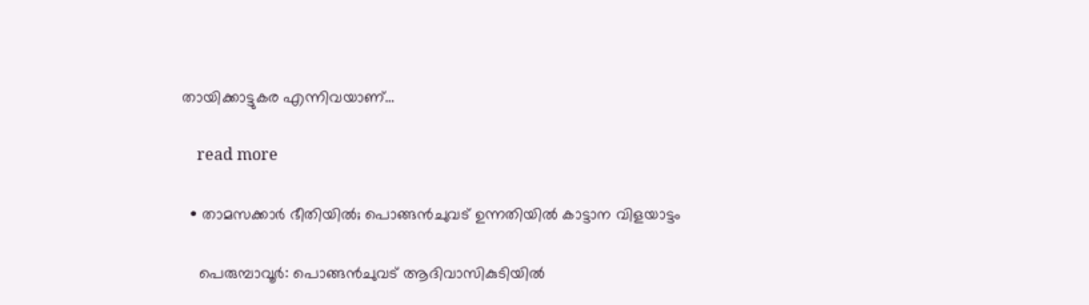തായിക്കാട്ടുകര എന്നിവയാണ്…

    read more

  • താമസക്കാർ ഭീതിയില്‍; പൊങ്ങൻചുവട് ഉന്നതിയിൽ കാട്ടാന വിളയാട്ടം

    പെരുമ്പാവൂർ: പൊങ്ങന്‍ചുവട് ആദിവാസികുടിയിൽ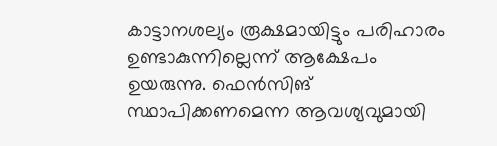കാട്ടാനശല്യം രൂക്ഷമായിട്ടും പരിഹാരം ഉണ്ടാകുന്നില്ലെന്ന് ആക്ഷേപം ഉയരുന്നു. ഫെന്‍സിങ് സ്ഥാപിക്കണമെന്ന ആവശ്യവുമായി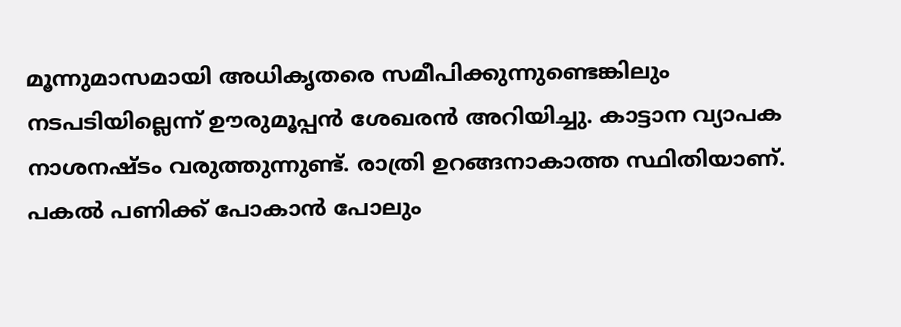മൂന്നുമാസമായി അധികൃതരെ സമീപിക്കുന്നുണ്ടെങ്കിലും നടപടിയില്ലെന്ന് ഊരുമൂപ്പൻ ശേഖരൻ അറിയിച്ചു. കാട്ടാന വ്യാപക നാശനഷ്ടം വരുത്തുന്നുണ്ട്. രാത്രി ഉറങ്ങനാകാത്ത സ്ഥിതിയാണ്. പകൽ പണിക്ക് പോകാൻ പോലും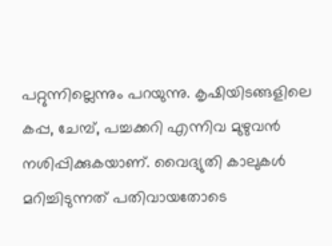പറ്റുന്നില്ലെന്നും പറയുന്നു. കൃഷിയിടങ്ങളിലെ കപ്പ, ചേമ്പ്, പച്ചക്കറി എന്നിവ മുഴുവൻ നശിപ്പിക്കുകയാണ്. വൈദ്യുതി കാലുകൾ മറിച്ചിടുന്നത് പതിവായതോടെ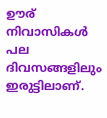ഊര് നിവാസികൾ പല ദിവസങ്ങളിലും ഇരുട്ടിലാണ്.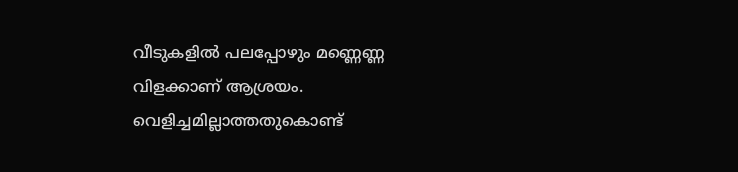വീടുകളിൽ പലപ്പോഴും മണ്ണെണ്ണ വിളക്കാണ് ആശ്രയം. വെളിച്ചമില്ലാത്തതുകൊണ്ട്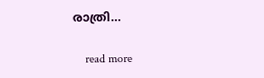രാത്രി…

    read more